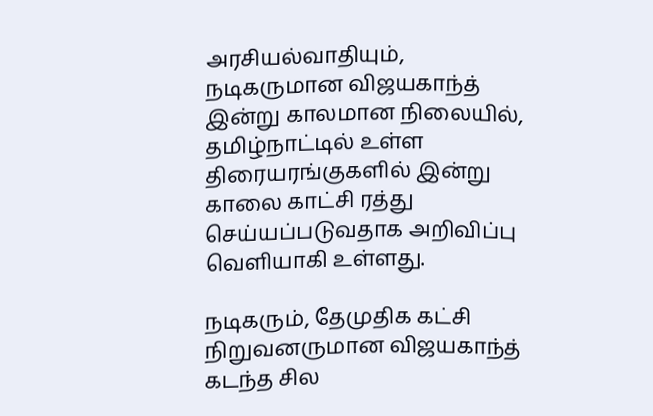அரசியல்வாதியும், நடிகருமான விஜயகாந்த் இன்று காலமான நிலையில், தமிழ்நாட்டில் உள்ள திரையரங்குகளில் இன்று காலை காட்சி ரத்து செய்யப்படுவதாக அறிவிப்பு வெளியாகி உள்ளது.

நடிகரும், தேமுதிக கட்சி நிறுவனருமான விஜயகாந்த் கடந்த சில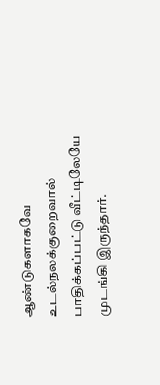ஆண்டுகளாகவே உடல்நலக்குறைவால் பாதிக்கப்பட்டு வீட்டிலேயே முடங்கி இருந்தார்.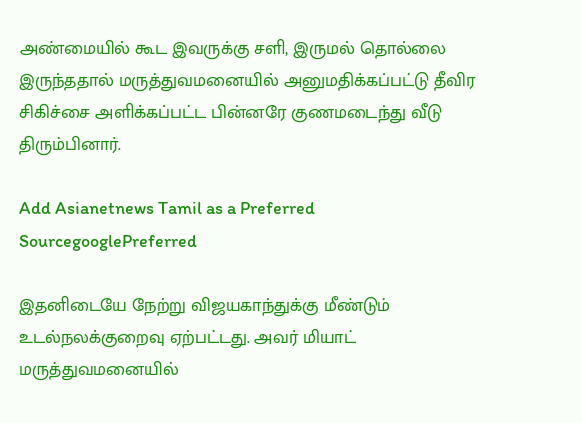அண்மையில் கூட இவருக்கு சளி, இருமல் தொல்லை இருந்ததால் மருத்துவமனையில் அனுமதிக்கப்பட்டு தீவிர சிகிச்சை அளிக்கப்பட்ட பின்னரே குணமடைந்து வீடு திரும்பினார்.

Add Asianetnews Tamil as a Preferred SourcegooglePreferred

இதனிடையே நேற்று விஜயகாந்துக்கு மீண்டும் உடல்நலக்குறைவு ஏற்பட்டது. அவர் மியாட் மருத்துவமனையில்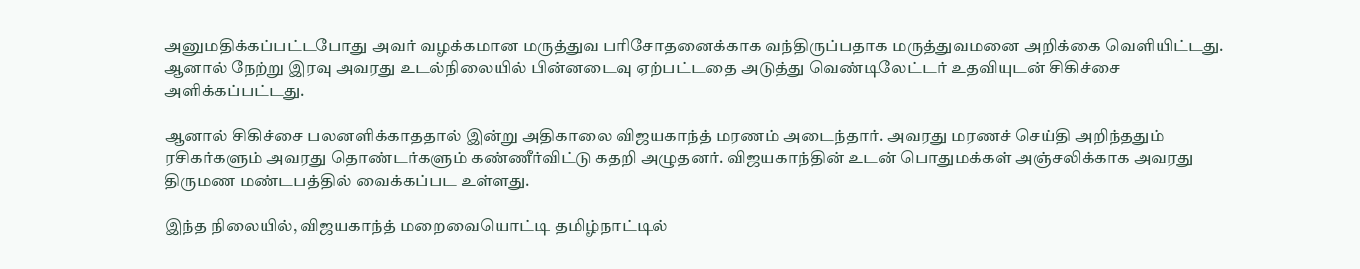அனுமதிக்கப்பட்டபோது அவர் வழக்கமான மருத்துவ பரிசோதனைக்காக வந்திருப்பதாக மருத்துவமனை அறிக்கை வெளியிட்டது. ஆனால் நேற்று இரவு அவரது உடல்நிலையில் பின்னடைவு ஏற்பட்டதை அடுத்து வெண்டிலேட்டர் உதவியுடன் சிகிச்சை அளிக்கப்பட்டது.

ஆனால் சிகிச்சை பலனளிக்காததால் இன்று அதிகாலை விஜயகாந்த் மரணம் அடைந்தார். அவரது மரணச் செய்தி அறிந்ததும் ரசிகர்களும் அவரது தொண்டர்களும் கண்ணீர்விட்டு கதறி அழுதனர். விஜயகாந்தின் உடன் பொதுமக்கள் அஞ்சலிக்காக அவரது திருமண மண்டபத்தில் வைக்கப்பட உள்ளது.

இந்த நிலையில், விஜயகாந்த் மறைவையொட்டி தமிழ்நாட்டில்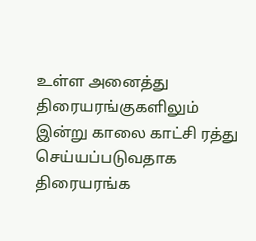உள்ள அனைத்து திரையரங்குகளிலும் இன்று காலை காட்சி ரத்து செய்யப்படுவதாக திரையரங்க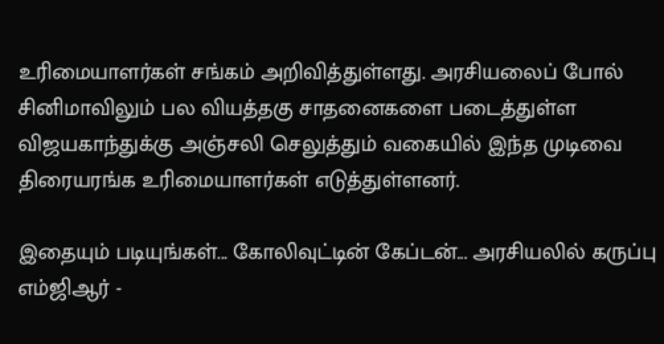உரிமையாளர்கள் சங்கம் அறிவித்துள்ளது. அரசியலைப் போல் சினிமாவிலும் பல வியத்தகு சாதனைகளை படைத்துள்ள விஜயகாந்துக்கு அஞ்சலி செலுத்தும் வகையில் இந்த முடிவை திரையரங்க உரிமையாளர்கள் எடுத்துள்ளனர்.

இதையும் படியுங்கள்... கோலிவுட்டின் கேப்டன்... அரசியலில் கருப்பு எம்ஜிஆர் -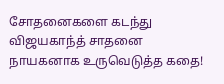சோதனைகளை கடந்து விஜயகாந்த் சாதனை நாயகனாக உருவெடுத்த கதை!